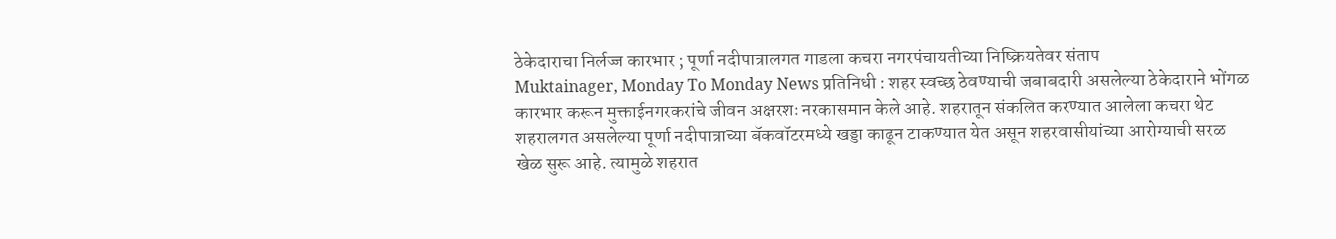ठेकेदाराचा निर्लज्ज कारभार ; पूर्णा नदीपात्रालगत गाडला कचरा नगरपंचायतीच्या निष्क्रियतेवर संताप
Muktainager, Monday To Monday News प्रतिनिधी : शहर स्वच्छ ठेवण्याची जबाबदारी असलेल्या ठेकेदाराने भोंगळ कारभार करून मुक्ताईनगरकरांचे जीवन अक्षरशः नरकासमान केले आहे. शहरातून संकलित करण्यात आलेला कचरा थेट शहरालगत असलेल्या पूर्णा नदीपात्राच्या बॅकवॉटरमध्ये खड्डा काढून टाकण्यात येत असून शहरवासीयांच्या आरोग्याची सरळ खेळ सुरू आहे. त्यामुळे शहरात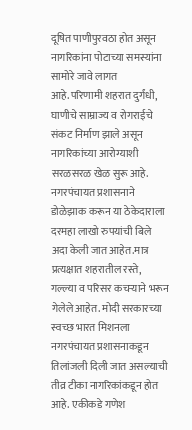दूषित पाणीपुरवठा होत असून नागरिकांना पोटाच्या समस्यांना सामोरे जावे लागत आहे.परिणामी शहरात दुर्गंधी, घाणीचे साम्राज्य व रोगराईचे संकट निर्माण झाले असून नागरिकांच्या आरोग्याशी सरळसरळ खेळ सुरू आहे.
नगरपंचायत प्रशासनाने डोळेझाक करून या ठेकेदाराला दरमहा लाखो रुपयांची बिले अदा केली जात आहेत.मात्र प्रत्यक्षात शहरातील रस्ते, गल्ल्या व परिसर कचऱ्याने भरून गेलेले आहेत. मोदी सरकारच्या स्वच्छ भारत मिशनला नगरपंचायत प्रशासनाकडून तिलांजली दिली जात असल्याची तीव्र टीका नागरिकांकडून होत आहे. एकीकडे गणेश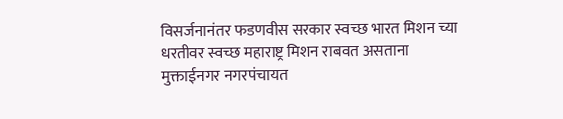विसर्जनानंतर फडणवीस सरकार स्वच्छ भारत मिशन च्या धरतीवर स्वच्छ महाराष्ट्र मिशन राबवत असताना मुक्ताईनगर नगरपंचायत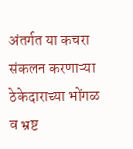अंतर्गत या कचरा संकलन करणाऱ्या ठेकेदाराच्या भोंगळ व भ्रष्ट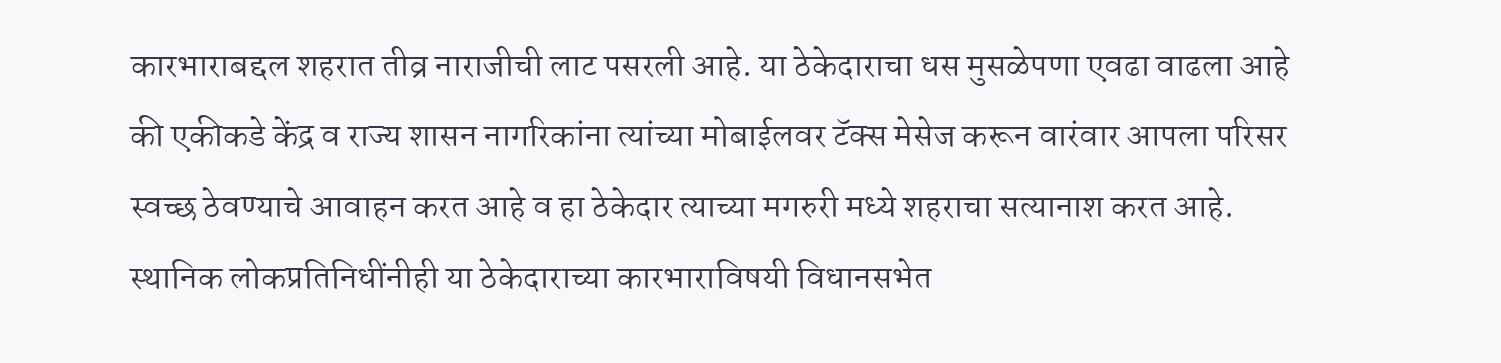कारभाराबद्दल शहरात तीव्र नाराजीची लाट पसरली आहे. या ठेकेदाराचा धस मुसळेपणा एवढा वाढला आहे की एकीकडे केंद्र व राज्य शासन नागरिकांना त्यांच्या मोबाईलवर टॅक्स मेसेज करून वारंवार आपला परिसर स्वच्छ ठेवण्याचे आवाहन करत आहे व हा ठेकेदार त्याच्या मगरुरी मध्ये शहराचा सत्यानाश करत आहे.
स्थानिक लोकप्रतिनिधींनीही या ठेकेदाराच्या कारभाराविषयी विधानसभेत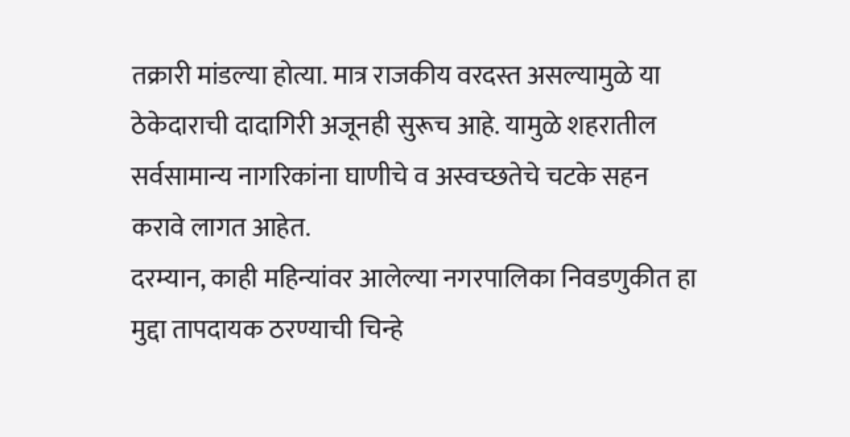तक्रारी मांडल्या होत्या. मात्र राजकीय वरदस्त असल्यामुळे या ठेकेदाराची दादागिरी अजूनही सुरूच आहे. यामुळे शहरातील सर्वसामान्य नागरिकांना घाणीचे व अस्वच्छतेचे चटके सहन करावे लागत आहेत.
दरम्यान, काही महिन्यांवर आलेल्या नगरपालिका निवडणुकीत हा मुद्दा तापदायक ठरण्याची चिन्हे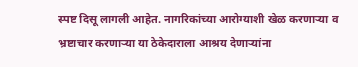स्पष्ट दिसू लागली आहेत. नागरिकांच्या आरोग्याशी खेळ करणाऱ्या व भ्रष्टाचार करणाऱ्या या ठेकेदाराला आश्रय देणाऱ्यांना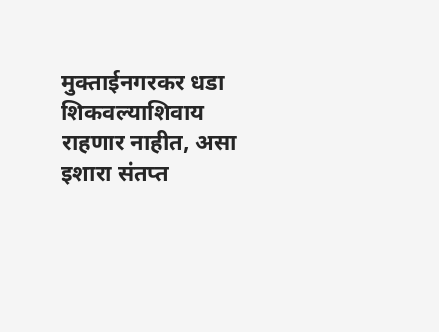मुक्ताईनगरकर धडा शिकवल्याशिवाय राहणार नाहीत, असा इशारा संतप्त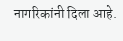नागरिकांनी दिला आहे.